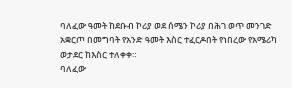ባለፈው ዓመት ከደቡብ ኮሪያ ወደ ሰሜን ኮሪያ በሕገ ወጥ መንገድ አቋርጦ በመግባት የአንድ ዓመት እስር ተፈርዶበት የነበረው የአሜሪካ ወታደር ከእስር ተለቀቀ።
ባለፈው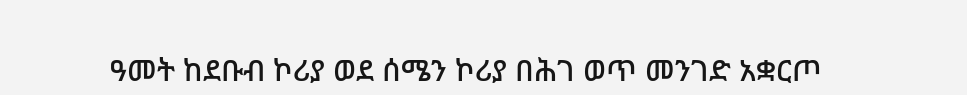ዓመት ከደቡብ ኮሪያ ወደ ሰሜን ኮሪያ በሕገ ወጥ መንገድ አቋርጦ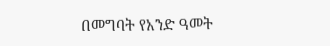በመግባት የአንድ ዓመት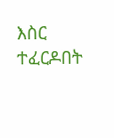እስር ተፈርዶበት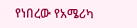የነበረው የአሜሪካ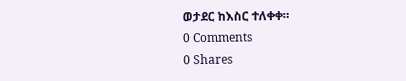ወታደር ከእስር ተለቀቀ።
0 Comments
0 Shares